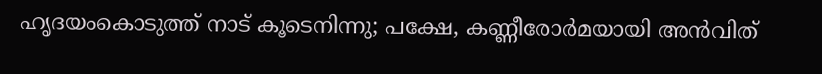ഹൃദയംകൊടുത്ത് നാട് കൂടെനിന്നു; പക്ഷേ, കണ്ണീരോർമയായി അൻവിത്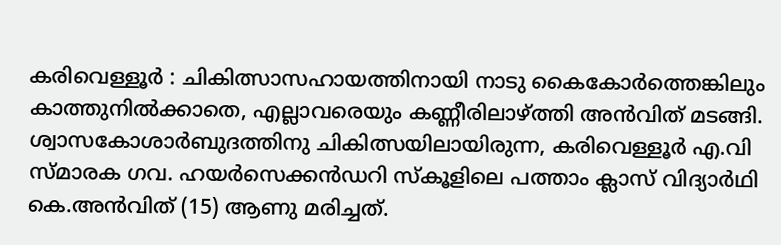കരിവെള്ളൂർ : ചികിത്സാസഹായത്തിനായി നാടു കൈകോർത്തെങ്കിലും കാത്തുനിൽക്കാതെ, എല്ലാവരെയും കണ്ണീരിലാഴ്ത്തി അൻവിത് മടങ്ങി. ശ്വാസകോശാർബുദത്തിനു ചികിത്സയിലായിരുന്ന, കരിവെള്ളൂർ എ.വി സ്മാരക ഗവ. ഹയർസെക്കൻഡറി സ്കൂളിലെ പത്താം ക്ലാസ് വിദ്യാർഥി കെ.അൻവിത് (15) ആണു മരിച്ചത്.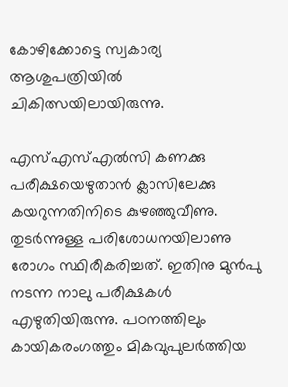കോഴിക്കോട്ടെ സ്വകാര്യ ആശുപത്രിയിൽ ചികിത്സയിലായിരുന്നു.

എസ്എസ്എൽസി കണക്കു പരീക്ഷയെഴുതാൻ ക്ലാസിലേക്കു കയറുന്നതിനിടെ കുഴഞ്ഞുവീണു. തുടർന്നുള്ള പരിശോധനയിലാണു രോഗം സ്ഥിരീകരിച്ചത്. ഇതിനു മുൻപു നടന്ന നാലു പരീക്ഷകൾ എഴുതിയിരുന്നു. പഠനത്തിലും കായികരംഗത്തും മികവുപുലർത്തിയ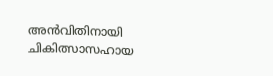അൻവിതിനായി ചികിത്സാസഹായ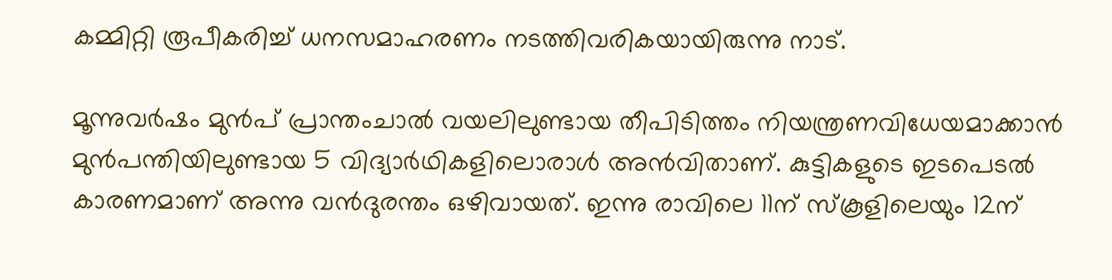കമ്മിറ്റി രൂപീകരിച്ച് ധനസമാഹരണം നടത്തിവരികയായിരുന്നു നാട്.

മൂന്നുവർഷം മുൻപ് പ്രാന്തംചാൽ വയലിലുണ്ടായ തീപിടിത്തം നിയന്ത്രണവിധേയമാക്കാൻ മുൻപന്തിയിലുണ്ടായ 5 വിദ്യാർഥികളിലൊരാൾ അൻവിതാണ്. കുട്ടികളുടെ ഇടപെടൽ കാരണമാണ് അന്നു വൻദുരന്തം ഒഴിവായത്. ഇന്നു രാവിലെ 11ന് സ്കൂളിലെയും 12ന്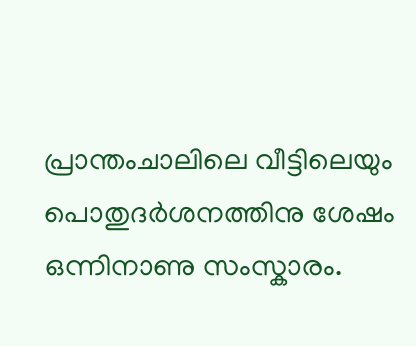പ്രാന്തംചാലിലെ വീട്ടിലെയും പൊതുദർശനത്തിനു ശേഷം ഒന്നിനാണു സംസ്കാരം.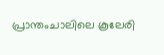പ്രാന്തംചാലിലെ കൂലേരി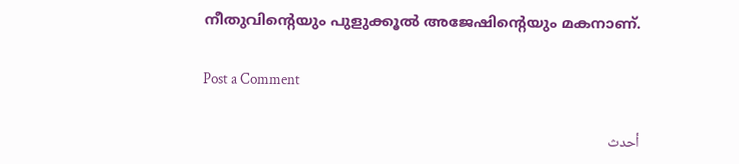നീതുവിന്റെയും പുളുക്കൂൽ അജേഷിന്റെയും മകനാണ്.

Post a Comment

أحدث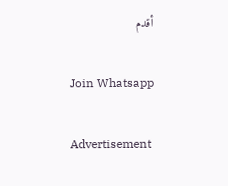أقدم

Join Whatsapp

Advertisement